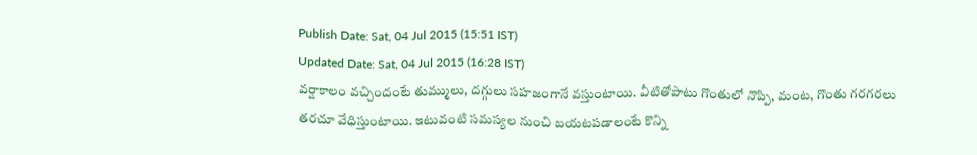Publish Date: Sat, 04 Jul 2015 (15:51 IST)
Updated Date: Sat, 04 Jul 2015 (16:28 IST)
వర్షాకాలం వచ్చిందంటే తుమ్ములు, దగ్గులు సహజంగానే వస్తుంటాయి. వీటితోపాటు గొంతులో నొప్పి, మంట, గొంతు గరగరలు తరచూ వేధిస్తుంటాయి. ఇటువంటి సమస్యల నుంచి బయటపడాలంటే కొన్ని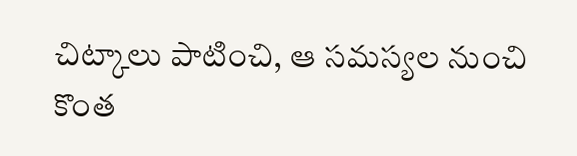చిట్కాలు పాటించి, ఆ సమస్యల నుంచి కొంత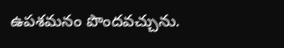ఉపశమనం పొందవచ్చును.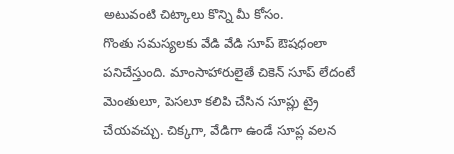అటువంటి చిట్కాలు కొన్ని మీ కోసం.
గొంతు సమస్యలకు వేడి వేడి సూప్ ఔషధంలా పనిచేస్తుంది. మాంసాహారులైతే చికెన్ సూప్ లేదంటే మెంతులూ, పెసలూ కలిపి చేసిన సూప్లు ట్రై చేయవచ్చు. చిక్కగా, వేడిగా ఉండే సూప్ల వలన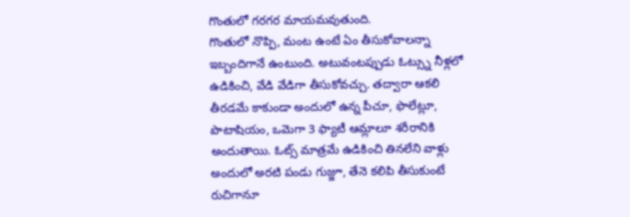గొంతులో గరగర మాయమవుతుంది.
గొంతులో నొప్పి, మంట ఉంటే ఏం తీసుకోవాలన్నా ఇబ్బందిగానే ఉంటుంది. అటువంటప్పుడు ఓట్స్ను నీళ్లలో ఉడికించి, వేడి వేడిగా తీసుకోవచ్చు. తద్వారా ఆకలి తీరడమే కాకుండా అందులో ఉన్న పీచూ, ఫొలేట్లూ, పొటాషియం, ఒమెగా 3 ఫ్యాటీ ఆమ్లాలూ శరీరానికి అందుతాయి. ఓట్స్ మాత్రమే ఉడికించి తినలేని వాళ్లు అందులో అరటి పండు గుజ్జూ, తేనె కలిపి తీసుకుంటే రుచిగానూ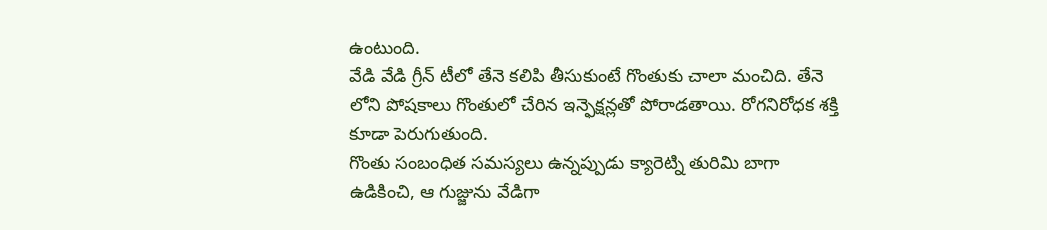ఉంటుంది.
వేడి వేడి గ్రీన్ టీలో తేనె కలిపి తీసుకుంటే గొంతుకు చాలా మంచిది. తేనె లోని పోషకాలు గొంతులో చేరిన ఇన్ఫెక్షన్లతో పోరాడతాయి. రోగనిరోధక శక్తి కూడా పెరుగుతుంది.
గొంతు సంబంధిత సమస్యలు ఉన్నప్పుడు క్యారెట్ని తురిమి బాగా ఉడికించి, ఆ గుజ్జును వేడిగా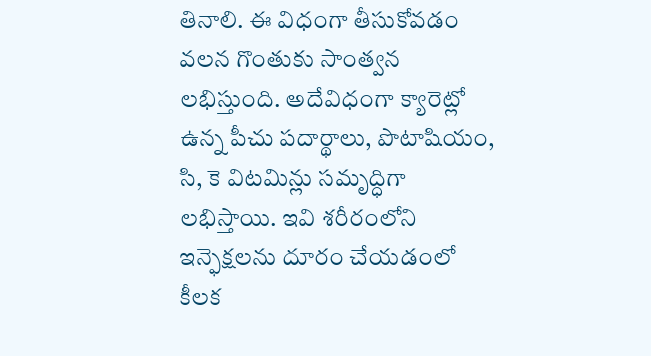తినాలి. ఈ విధంగా తీసుకోవడం వలన గొంతుకు సాంత్వన లభిస్తుంది. అదేవిధంగా క్యారెట్లో ఉన్న పీచు పదార్థాలు, పొటాషియం, సి, కె విటమిన్లు సమృద్ధిగా లభిస్తాయి. ఇవి శరీరంలోని ఇన్ఫెక్షలను దూరం చేయడంలో కీలక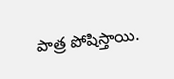పాత్ర పోషిస్తాయి.